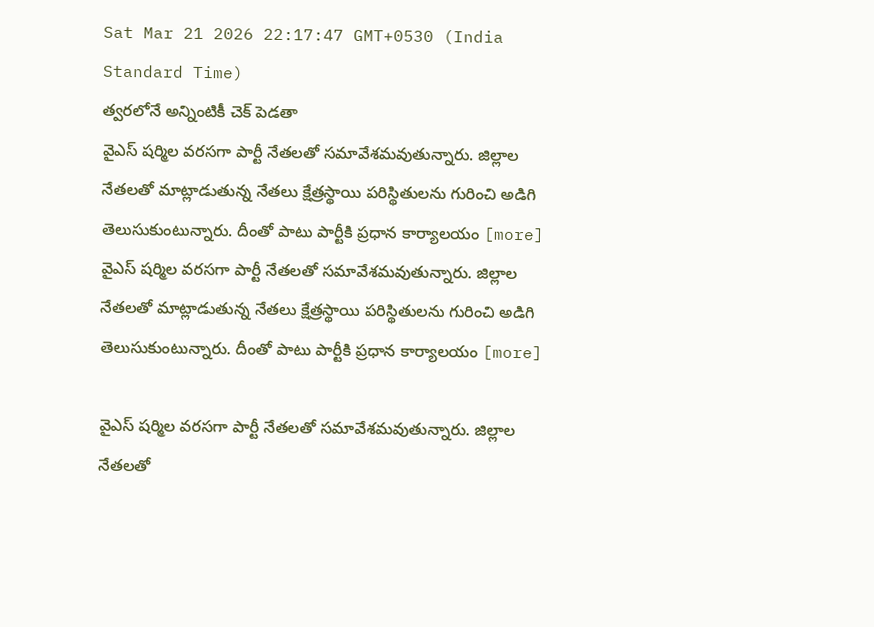Sat Mar 21 2026 22:17:47 GMT+0530 (India Standard Time)
త్వరలోనే అన్నింటికీ చెక్ పెడతా
వైఎస్ షర్మిల వరసగా పార్టీ నేతలతో సమావేశమవుతున్నారు. జిల్లాల నేతలతో మాట్లాడుతున్న నేతలు క్షేత్రస్థాయి పరిస్థితులను గురించి అడిగి తెలుసుకుంటున్నారు. దీంతో పాటు పార్టీకి ప్రధాన కార్యాలయం [more]
వైఎస్ షర్మిల వరసగా పార్టీ నేతలతో సమావేశమవుతున్నారు. జిల్లాల నేతలతో మాట్లాడుతున్న నేతలు క్షేత్రస్థాయి పరిస్థితులను గురించి అడిగి తెలుసుకుంటున్నారు. దీంతో పాటు పార్టీకి ప్రధాన కార్యాలయం [more]

వైఎస్ షర్మిల వరసగా పార్టీ నేతలతో సమావేశమవుతున్నారు. జిల్లాల నేతలతో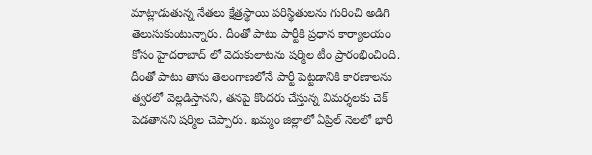మాట్లాడుతున్న నేతలు క్షేత్రస్థాయి పరిస్థితులను గురించి అడిగి తెలుసుకుంటున్నారు. దీంతో పాటు పార్టీకి ప్రధాన కార్యాలయం కోసం హైదరాబాద్ లో వెదుకులాటను షర్మిల టీం ప్రారంభించింది. దీంతో పాటు తాను తెలంగాణలోనే పార్టీ పెట్టడానికి కారణాలను త్వరలో వెల్లడిస్తానని, తనపై కొందరు చేస్తున్న విమర్శలకు చెక్ పెడతానని షర్మిల చెప్పారు. ఖమ్మం జిల్లాలో ఏప్రిల్ నెలలో భారీ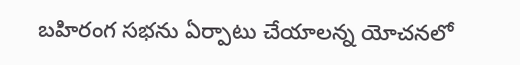బహిరంగ సభను ఏర్పాటు చేయాలన్న యోచనలో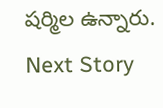షర్మిల ఉన్నారు.
Next Story